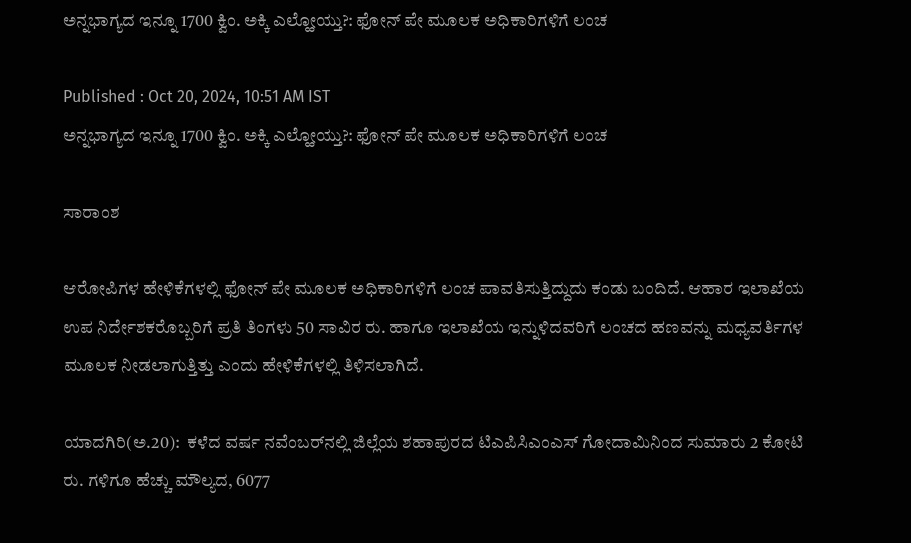ಅನ್ನಭಾಗ್ಯದ ಇನ್ನೂ 1700 ಕ್ವಿಂ. ಅಕ್ಕಿ ಎಲ್ಹೋಯ್ತು?: ಫೋನ್‌ ಪೇ ಮೂಲಕ ಅಧಿಕಾರಿಗಳಿಗೆ ಲಂಚ

Published : Oct 20, 2024, 10:51 AM IST
ಅನ್ನಭಾಗ್ಯದ ಇನ್ನೂ 1700 ಕ್ವಿಂ. ಅಕ್ಕಿ ಎಲ್ಹೋಯ್ತು?: ಫೋನ್‌ ಪೇ ಮೂಲಕ ಅಧಿಕಾರಿಗಳಿಗೆ ಲಂಚ

ಸಾರಾಂಶ

ಆರೋಪಿಗಳ ಹೇಳಿಕೆಗಳಲ್ಲಿ ಫೋನ್‌ ಪೇ ಮೂಲಕ ಅಧಿಕಾರಿಗಳಿಗೆ ಲಂಚ ಪಾವತಿಸುತ್ತಿದ್ದುದು ಕಂಡು ಬಂದಿದೆ. ಆಹಾರ ಇಲಾಖೆಯ ಉಪ ನಿರ್ದೇಶಕರೊಬ್ಬರಿಗೆ ಪ್ರತಿ ತಿಂಗಳು 50 ಸಾವಿರ ರು. ಹಾಗೂ ಇಲಾಖೆಯ ಇನ್ನುಳಿದವರಿಗೆ ಲಂಚದ ಹಣವನ್ನು ಮಧ್ಯವರ್ತಿಗಳ ಮೂಲಕ ನೀಡಲಾಗುತ್ತಿತ್ತು ಎಂದು ಹೇಳಿಕೆಗಳಲ್ಲಿ ತಿಳಿಸಲಾಗಿದೆ.

ಯಾದಗಿರಿ(ಅ.20):  ಕಳೆದ ವರ್ಷ ನವೆಂಬರ್‌ನಲ್ಲಿ ಜಿಲ್ಲೆಯ ಶಹಾಪುರದ ಟಿಎಪಿಸಿಎಂಎಸ್‌ ಗೋದಾಮಿನಿಂದ ಸುಮಾರು 2 ಕೋಟಿ ರು. ಗಳಿಗೂ ಹೆಚ್ಚು ಮೌಲ್ಯದ, 6077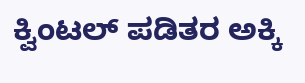ಕ್ವಿಂಟಲ್‌ ಪಡಿತರ ಅಕ್ಕಿ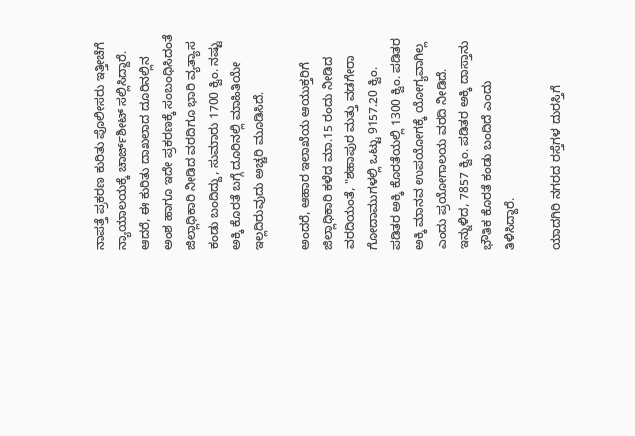ನಾಪತ್ತೆ ಪ್ರಕರಣ ಕುರಿತು ಪೊಲೀಸರು ಇತ್ತೀಚೆಗೆ ನ್ಯಾಯಾಲಯಕ್ಕೆ ಚಾರ್ಜ್‌ಶೀಟ್‌ ಸಲ್ಲಿಸಿದ್ದಾರೆ. ಆದರೆ, ಈ ಕುರಿತು ದಾಖಲಾದ ದೂರಿನಲ್ಲಿನ ಅಂಶ ಹಾಗೂ ಇದೇ ಪ್ರಕರಣಕ್ಕೆ ಸಂಬಂಧಿಸಿದಂತೆ ಜಿಲ್ಲಾಧಿಕಾರಿ ನೀಡಿದ ವರದಿಗೂ ಭಾರಿ ವ್ಯತ್ಯಾಸ ಕಂಡು ಬಂದಿದ್ದು, ಸುಮಾರು 1700 ಕ್ವಿಂ. ನಷ್ಟು ಅಕ್ಕಿ ಕೊರತೆ ಬಗ್ಗೆ ದೂರಿನಲ್ಲಿ ಮಾಹಿತಿಯೇ ಇಲ್ಲದಿರುವುದು ಅಚ್ಚರಿ ಮೂಡಿಸಿದೆ.

ಅಂದರೆ, ಆಹಾರ ಇಲಾಖೆಯ ಆಯುಕ್ತರಿಗೆ ಜಿಲ್ಲಾಧಿಕಾರಿ ಕಳೆದ ಮಾ.15 ರಂದು ನೀಡಿದ ವರದಿಯಂತೆ, "ಶಹಾಪುರ ಮತ್ತು ವಡಗೇರಾ ಗೋದಾಮುಗಳಲ್ಲಿ ಒಟ್ಟು 9157.20 ಕ್ವಿಂ. ಪಡಿತರ ಅಕ್ಕಿ ಕೊರತೆಯಲ್ಲಿ 1300 ಕ್ವಿಂ. ಪಡಿತರ ಅಕ್ಕಿ ಮಾನವ ಉಪಯೋಗಕ್ಕೆ ಯೋಗ್ಯವಾಗಿಲ್ಲ ಎಂದು ಪ್ರಯೋಗಾಲಯ ವರದಿ ನೀಡಿದೆ. ಇನ್ನುಳಿದ, 7857 ಕ್ವಿಂ. ಪಡಿತರ ಅಕ್ಕಿ ದಾಸ್ತಾನು ಭೌತಿಕ ಕೊರತೆ ಕಂಡು ಬಂದಿದೆ ಎಂದು ತಿಳಿಸಿದ್ದಾರೆ.

ಯಾದಗಿರಿ ನಗರದ ರಸ್ತೆಗಳ ದುರಸ್ತಿಗೆ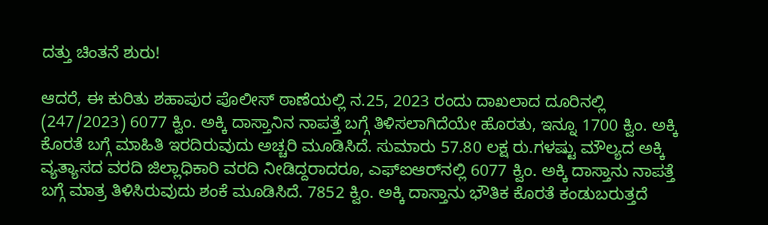ದತ್ತು ಚಿಂತನೆ ಶುರು!

ಆದರೆ, ಈ ಕುರಿತು ಶಹಾಪುರ ಪೊಲೀಸ್‌ ಠಾಣೆಯಲ್ಲಿ ನ.25, 2023 ರಂದು ದಾಖಲಾದ ದೂರಿನಲ್ಲಿ (247/2023) 6077 ಕ್ವಿಂ. ಅಕ್ಕಿ ದಾಸ್ತಾನಿನ ನಾಪತ್ತೆ ಬಗ್ಗೆ ತಿಳಿಸಲಾಗಿದೆಯೇ ಹೊರತು, ಇನ್ನೂ 1700 ಕ್ವಿಂ. ಅಕ್ಕಿ ಕೊರತೆ ಬಗ್ಗೆ ಮಾಹಿತಿ ಇರದಿರುವುದು ಅಚ್ಚರಿ ಮೂಡಿಸಿದೆ. ಸುಮಾರು 57.80 ಲಕ್ಷ ರು.ಗಳಷ್ಟು ಮೌಲ್ಯದ ಅಕ್ಕಿ ವ್ಯತ್ಯಾಸದ ವರದಿ ಜಿಲ್ಲಾಧಿಕಾರಿ ವರದಿ ನೀಡಿದ್ದರಾದರೂ, ಎಫ್‌ಐಆರ್‌ನಲ್ಲಿ 6077 ಕ್ವಿಂ. ಅಕ್ಕಿ ದಾಸ್ತಾನು ನಾಪತ್ತೆ ಬಗ್ಗೆ ಮಾತ್ರ ತಿಳಿಸಿರುವುದು ಶಂಕೆ ಮೂಡಿಸಿದೆ. 7852 ಕ್ವಿಂ. ಅಕ್ಕಿ ದಾಸ್ತಾನು ಭೌತಿಕ ಕೊರತೆ ಕಂಡುಬರುತ್ತದೆ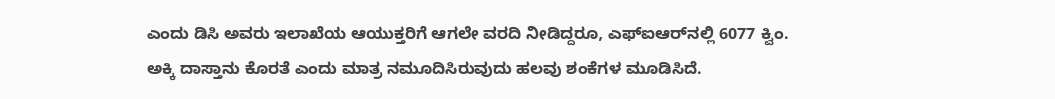ಎಂದು ಡಿಸಿ ಅವರು ಇಲಾಖೆಯ ಆಯುಕ್ತರಿಗೆ ಆಗಲೇ ವರದಿ ನೀಡಿದ್ದರೂ, ಎಫ್ಐಆರ್‌ನಲ್ಲಿ 6077 ಕ್ವಿಂ. ಅಕ್ಕಿ ದಾಸ್ತಾನು ಕೊರತೆ ಎಂದು ಮಾತ್ರ ನಮೂದಿಸಿರುವುದು ಹಲವು ಶಂಕೆಗಳ ಮೂಡಿಸಿದೆ.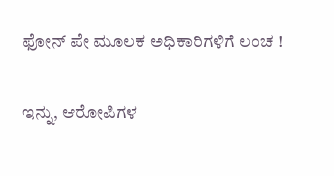ಫೋನ್‌ ಪೇ ಮೂಲಕ ಅಧಿಕಾರಿಗಳಿಗೆ ಲಂಚ !

ಇನ್ನು, ಆರೋಪಿಗಳ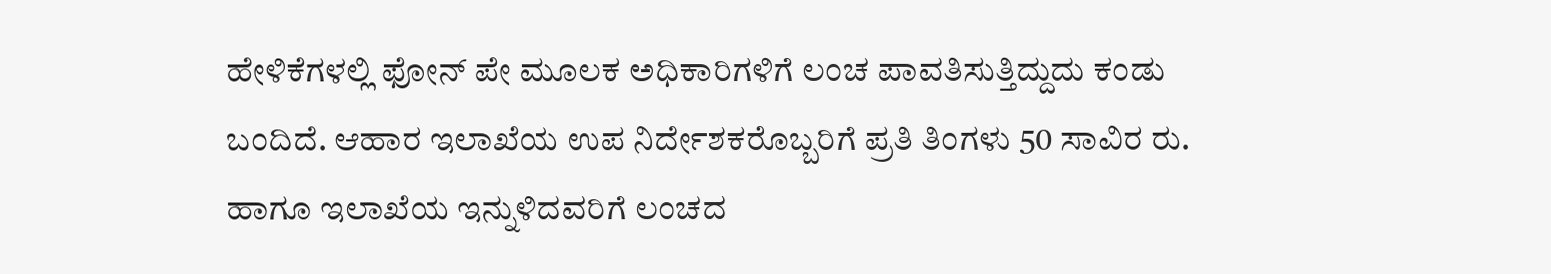ಹೇಳಿಕೆಗಳಲ್ಲಿ ಫೋನ್‌ ಪೇ ಮೂಲಕ ಅಧಿಕಾರಿಗಳಿಗೆ ಲಂಚ ಪಾವತಿಸುತ್ತಿದ್ದುದು ಕಂಡು ಬಂದಿದೆ. ಆಹಾರ ಇಲಾಖೆಯ ಉಪ ನಿರ್ದೇಶಕರೊಬ್ಬರಿಗೆ ಪ್ರತಿ ತಿಂಗಳು 50 ಸಾವಿರ ರು. ಹಾಗೂ ಇಲಾಖೆಯ ಇನ್ನುಳಿದವರಿಗೆ ಲಂಚದ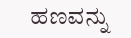ಹಣವನ್ನು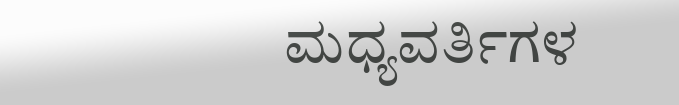ಮಧ್ಯವರ್ತಿಗಳ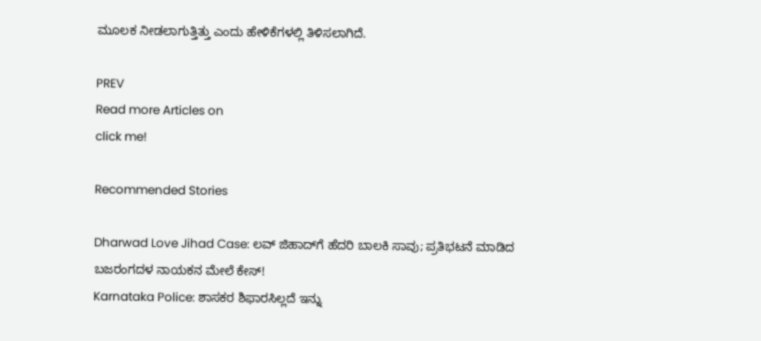ಮೂಲಕ ನೀಡಲಾಗುತ್ತಿತ್ತು ಎಂದು ಹೇಳಿಕೆಗಳಲ್ಲಿ ತಿಳಿಸಲಾಗಿದೆ.

PREV
Read more Articles on
click me!

Recommended Stories

Dharwad Love Jihad Case: ಲವ್ ಜಿಹಾದ್‌ಗೆ ಹೆದರಿ ಬಾಲಕಿ ಸಾವು; ಪ್ರತಿಭಟನೆ ಮಾಡಿದ ಬಜರಂಗದಳ ನಾಯಕನ ಮೇಲೆ ಕೇಸ್!
Karnataka Police: ಶಾಸಕರ ಶಿಫಾರಸಿಲ್ಲದೆ ಇನ್ನು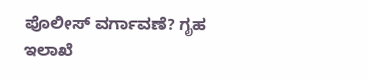ಪೊಲೀಸ್ ವರ್ಗಾವಣೆ? ಗೃಹ ಇಲಾಖೆ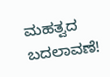ಮಹತ್ವದ ಬದಲಾವಣೆ!